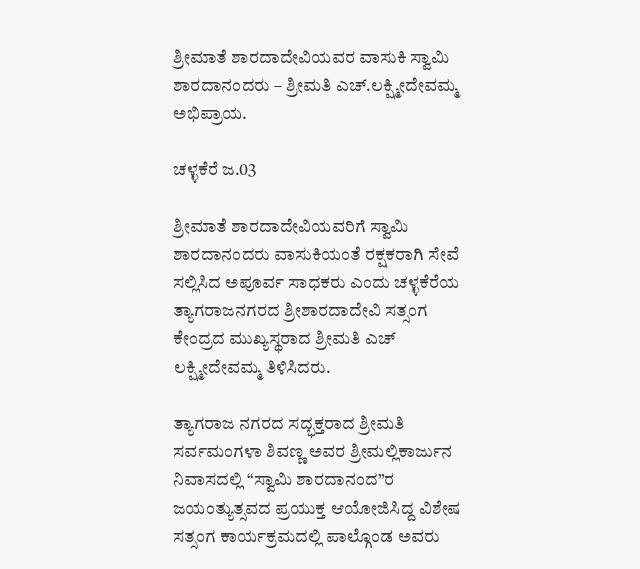ಶ್ರೀಮಾತೆ ಶಾರದಾದೇವಿಯವರ ವಾಸುಕಿ ಸ್ವಾಮಿ ಶಾರದಾನಂದರು – ಶ್ರೀಮತಿ ಎಚ್.ಲಕ್ಷ್ಮೀದೇವಮ್ಮ ಅಭಿಪ್ರಾಯ.

ಚಳ್ಳಕೆರೆ ಜ.03

ಶ್ರೀಮಾತೆ ಶಾರದಾದೇವಿಯವರಿಗೆ ಸ್ವಾಮಿ ಶಾರದಾನಂದರು ವಾಸುಕಿಯಂತೆ ರಕ್ಷಕರಾಗಿ ಸೇವೆ ಸಲ್ಲಿಸಿದ ಅಪೂರ್ವ ಸಾಧಕರು ಎಂದು ಚಳ್ಳಕೆರೆಯ ತ್ಯಾಗರಾಜನಗರದ ಶ್ರೀಶಾರದಾದೇವಿ ಸತ್ಸಂಗ ಕೇಂದ್ರದ ಮುಖ್ಯಸ್ಥರಾದ ಶ್ರೀಮತಿ ಎಚ್ ಲಕ್ಷ್ಮೀದೇವಮ್ಮ ತಿಳಿಸಿದರು.

ತ್ಯಾಗರಾಜ ನಗರದ ಸದ್ಭಕ್ತರಾದ ಶ್ರೀಮತಿ ಸರ್ವಮಂಗಳಾ ಶಿವಣ್ಣ ಅವರ ಶ್ರೀಮಲ್ಲಿಕಾರ್ಜುನ ನಿವಾಸದಲ್ಲಿ “ಸ್ವಾಮಿ ಶಾರದಾನಂದ”ರ ಜಯಂತ್ಯುತ್ಸವದ ಪ್ರಯುಕ್ತ ಆಯೋಜಿಸಿದ್ದ ವಿಶೇಷ ಸತ್ಸಂಗ ಕಾರ್ಯಕ್ರಮದಲ್ಲಿ ಪಾಲ್ಗೊಂಡ ಅವರು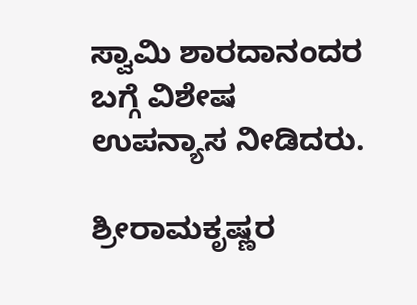ಸ್ವಾಮಿ ಶಾರದಾನಂದರ ಬಗ್ಗೆ ವಿಶೇಷ ಉಪನ್ಯಾಸ ನೀಡಿದರು.

ಶ್ರೀರಾಮಕೃಷ್ಣರ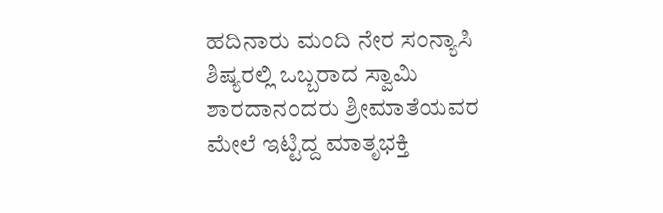ಹದಿನಾರು ಮಂದಿ ನೇರ ಸಂನ್ಯಾಸಿ ಶಿಷ್ಯರಲ್ಲಿ ಒಬ್ಬರಾದ ಸ್ವಾಮಿ ಶಾರದಾನಂದರು ಶ್ರೀಮಾತೆಯವರ ಮೇಲೆ ಇಟ್ಟಿದ್ದ ಮಾತೃಭಕ್ತಿ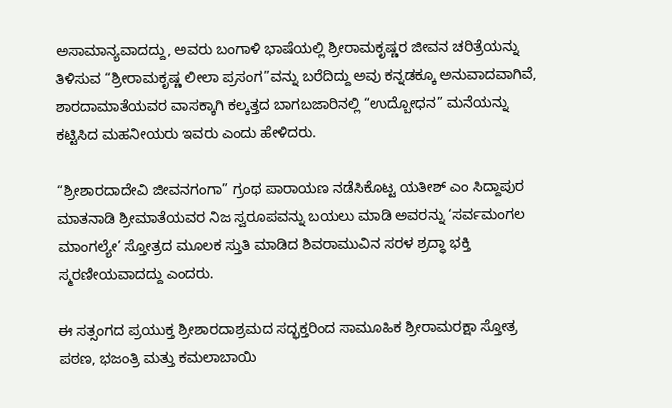ಅಸಾಮಾನ್ಯವಾದದ್ದು, ಅವರು ಬಂಗಾಳಿ ಭಾಷೆಯಲ್ಲಿ ಶ್ರೀರಾಮಕೃಷ್ಣರ ಜೀವನ ಚರಿತ್ರೆಯನ್ನು ತಿಳಿಸುವ “ಶ್ರೀರಾಮಕೃಷ್ಣ ಲೀಲಾ ಪ್ರಸಂಗ”ವನ್ನು ಬರೆದಿದ್ದು ಅವು ಕನ್ನಡಕ್ಕೂ ಅನುವಾದವಾಗಿವೆ, ಶಾರದಾಮಾತೆಯವರ ವಾಸಕ್ಕಾಗಿ ಕಲ್ಕತ್ತದ ಬಾಗಬಜಾರಿನಲ್ಲಿ “ಉದ್ಬೋಧನ” ಮನೆಯನ್ನು ಕಟ್ಟಿಸಿದ ಮಹನೀಯರು ಇವರು ಎಂದು ಹೇಳಿದರು.

“ಶ್ರೀಶಾರದಾದೇವಿ ಜೀವನಗಂಗಾ” ಗ್ರಂಥ ಪಾರಾಯಣ ನಡೆಸಿಕೊಟ್ಟ ಯತೀಶ್ ಎಂ ಸಿದ್ದಾಪುರ ಮಾತನಾಡಿ ಶ್ರೀಮಾತೆಯವರ ನಿಜ ಸ್ವರೂಪವನ್ನು ಬಯಲು ಮಾಡಿ ಅವರನ್ನು ‘ಸರ್ವಮಂಗಲ ಮಾಂಗಲ್ಯೇ’ ಸ್ತೋತ್ರದ ಮೂಲಕ ಸ್ತುತಿ ಮಾಡಿದ ಶಿವರಾಮುವಿನ ಸರಳ ಶ್ರದ್ಧಾ ಭಕ್ತಿ ಸ್ಮರಣೀಯವಾದದ್ದು ಎಂದರು.

ಈ ಸತ್ಸಂಗದ ಪ್ರಯುಕ್ತ ಶ್ರೀಶಾರದಾಶ್ರಮದ ಸದ್ಭಕ್ತರಿಂದ ಸಾಮೂಹಿಕ ಶ್ರೀರಾಮರಕ್ಷಾ ಸ್ತೋತ್ರ ಪಠಣ, ಭಜಂತ್ರಿ ಮತ್ತು ಕಮಲಾಬಾಯಿ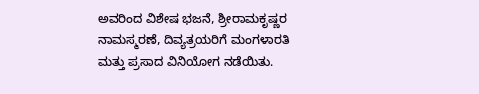ಅವರಿಂದ ವಿಶೇಷ ಭಜನೆ, ಶ್ರೀರಾಮಕೃಷ್ಣರ ನಾಮಸ್ಮರಣೆ, ದಿವ್ಯತ್ರಯರಿಗೆ ಮಂಗಳಾರತಿ ಮತ್ತು ಪ್ರಸಾದ ವಿನಿಯೋಗ ನಡೆಯಿತು.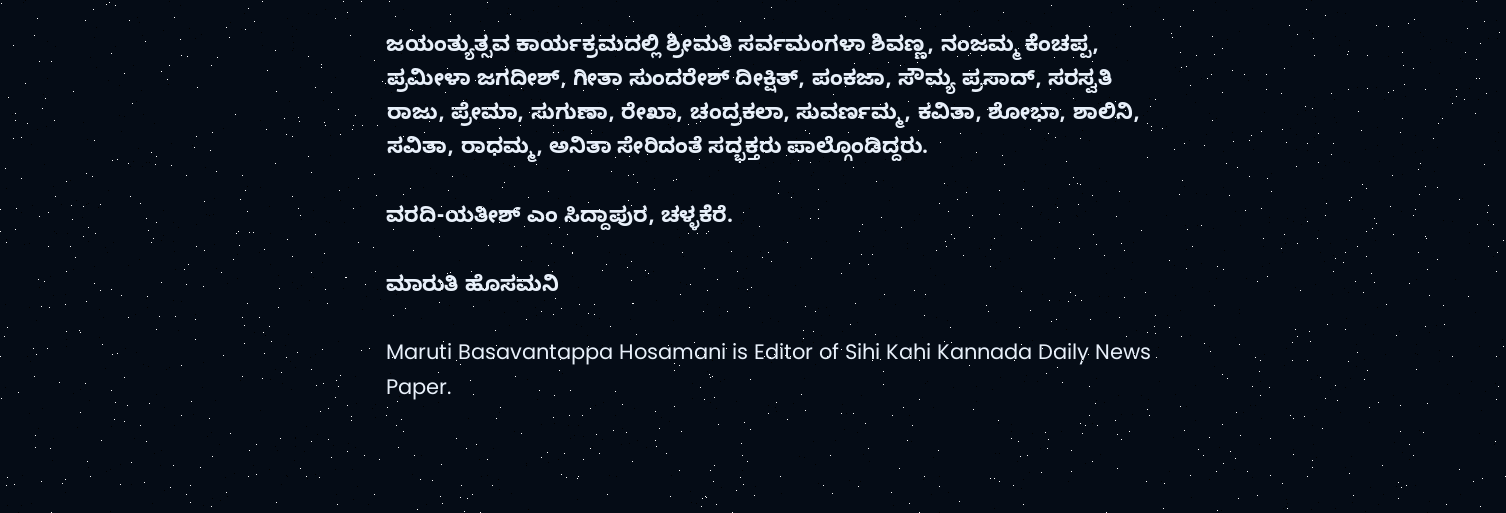ಜಯಂತ್ಯುತ್ಸವ ಕಾರ್ಯಕ್ರಮದಲ್ಲಿ ಶ್ರೀಮತಿ ಸರ್ವಮಂಗಳಾ ಶಿವಣ್ಣ, ನಂಜಮ್ಮ ಕೆಂಚಪ್ಪ, ಪ್ರಮೀಳಾ ಜಗದೀಶ್, ಗೀತಾ ಸುಂದರೇಶ್ ದೀಕ್ಷಿತ್, ಪಂಕಜಾ, ಸೌಮ್ಯ ಪ್ರಸಾದ್, ಸರಸ್ವತಿ ರಾಜು, ಪ್ರೇಮಾ, ಸುಗುಣಾ, ರೇಖಾ, ಚಂದ್ರಕಲಾ, ಸುವರ್ಣಮ್ಮ, ಕವಿತಾ, ಶೋಭಾ, ಶಾಲಿನಿ, ಸವಿತಾ, ರಾಧಮ್ಮ, ಅನಿತಾ ಸೇರಿದಂತೆ ಸದ್ಭಕ್ತರು ಪಾಲ್ಗೊಂಡಿದ್ದರು.

ವರದಿ-ಯತೀಶ್ ಎಂ ಸಿದ್ದಾಪುರ, ಚಳ್ಳಕೆರೆ.

ಮಾರುತಿ ಹೊಸಮನಿ

Maruti Basavantappa Hosamani is Editor of Sihi Kahi Kannada Daily News Paper.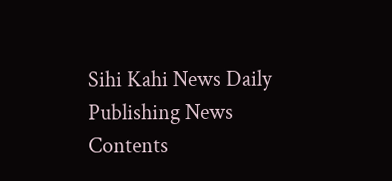Sihi Kahi News Daily Publishing News Contents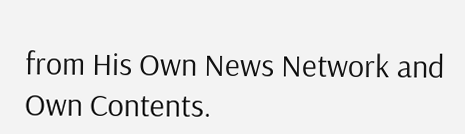from His Own News Network and Own Contents.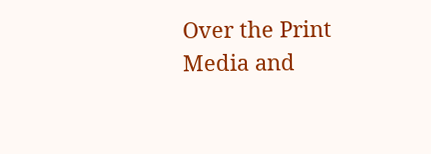Over the Print Media and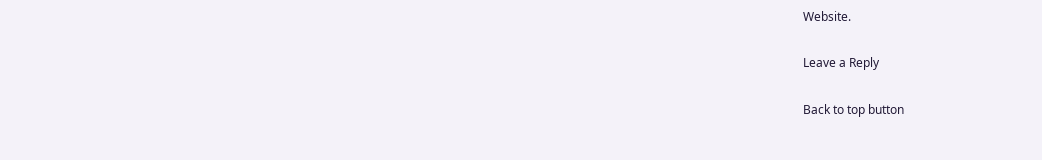Website.

Leave a Reply

Back to top button